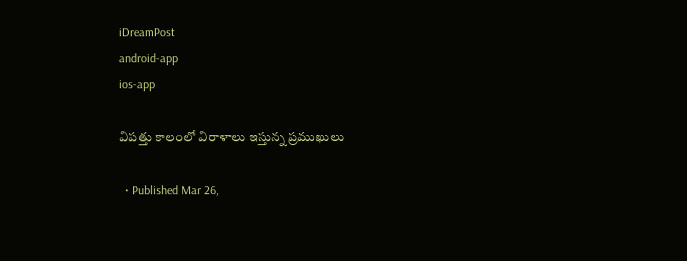iDreamPost
android-app
ios-app

విపత్తు కాలంలో విరాళాలు ఇస్తున్న ప్రముఖులు

  • Published Mar 26,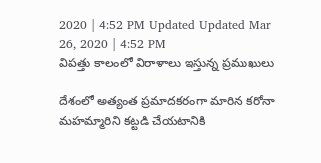2020 | 4:52 PM Updated Updated Mar 26, 2020 | 4:52 PM
విపత్తు కాలంలో విరాళాలు ఇస్తున్న ప్రముఖులు

దేశంలో అత్యంత ప్రమాదకరంగా మారిన కరోనా మహమ్మారిని కట్టడి చేయటానికి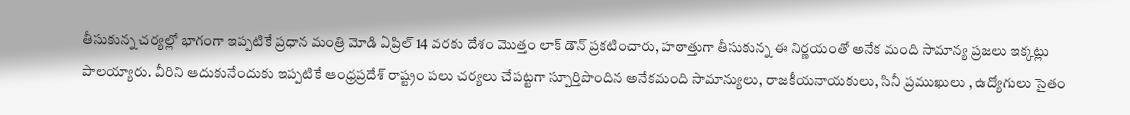తీసుకున్న చర్యల్లో భాగంగా ఇప్పటికే ప్రధాన మంత్రి మోడి ఏప్రిల్ 14 వరకు దేశం మొత్తం లాక్ డౌన్ ప్రకటించారు, హఠాత్తుగా తీసుకున్న ఈ నిర్ణయంతో అనేక మంది సామాన్య ప్రజలు ఇక్కట్లు పాలయ్యారు. వీరిని ఆదుకునేందుకు ఇప్పటికే ఆంధ్రప్రదేశ్ రాష్ట్రం పలు చర్యలు చేపట్టగా స్పూర్తిపొందిన అనేకమంది సామాన్యులు, రాజకీయనాయకులు, సినీ ప్రముఖులు , ఉద్యోగులు సైతం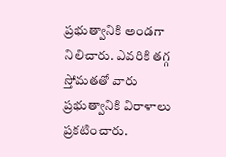ప్రభుత్వానికి అండగా నిలిచారు. ఎవరికి తగ్గ స్తోమతతో వారు ప్రభుత్వానికి విరాళాలు ప్రకటించారు.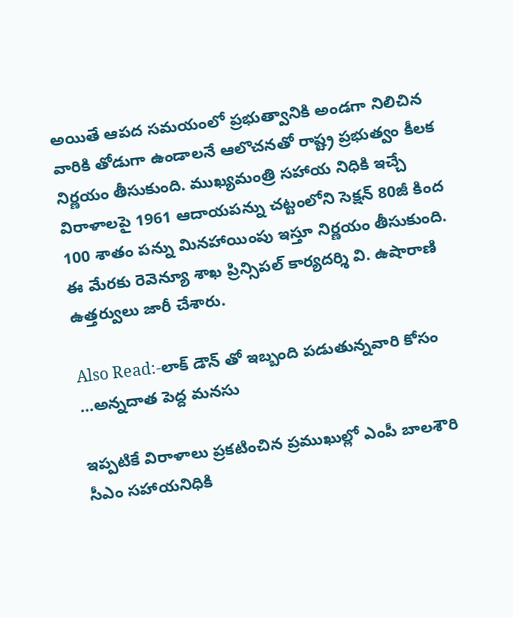అయితే ఆపద సమయంలో ప్రభుత్వానికి అండగా నిలిచిన వారికి తోడుగా ఉండాలనే ఆలొచనతో రాష్ట్ర ప్రభుత్వం కీలక నిర్ణయం తీసుకుంది. ముఖ్యమంత్రి సహాయ నిధికి ఇచ్చే విరాళాలపై 1961 ఆదాయపన్ను చట్టంలోని సెక్షన్‌ 80జీ కింద 100 శాతం పన్ను మినహాయింపు ఇస్తూ నిర్ణయం తీసుకుంది. ఈ మేరకు రెవెన్యూ శాఖ ప్రిన్సిపల్‌ కార్యదర్శి వి. ఉషారాణి ఉత్తర్వులు జారీ చేశారు.

Also Read:-లాక్ డౌన్ తో ఇబ్బంది పడుతున్నవారి కోసం …అన్నదాత పెద్ద మనసు

ఇప్పటికే విరాళాలు ప్రకటించిన ప్రముఖుల్లో ఎంపీ బాలశౌరి సీఎం సహాయనిధికి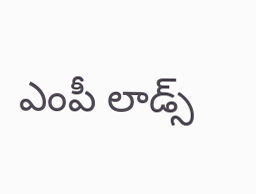ఎంపీ లాడ్స్‌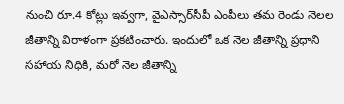నుంచి రూ.4 కోట్లు ఇవ్వగా, వైఎస్సార్‌సీపీ ఎంపీలు తమ రెండు నెలల జీతాన్ని విరాళంగా ప్రకటించారు. ఇందులో ఒక నెల జీతాన్ని ప్రధాని సహాయ నిధికి, మరో నెల జీతాన్ని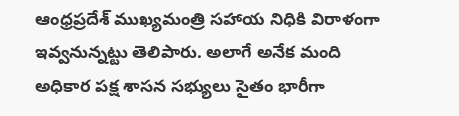ఆంధ్రప్రదేశ్‌ ముఖ్యమంత్రి సహాయ నిధికి విరాళంగా ఇవ్వనున్నట్టు తెలిపారు. అలాగే అనేక మంది అధికార పక్ష శాసన సభ్యులు సైతం భారీగా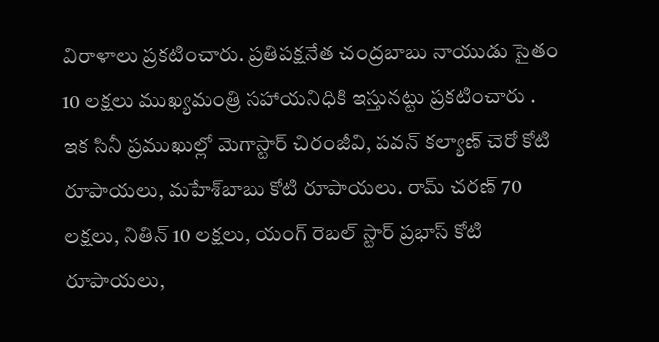విరాళాలు ప్రకటించారు. ప్రతిపక్షనేత చంద్రబాబు నాయుడు సైతం 10 లక్షలు ముఖ్యమంత్రి సహాయనిధికి ఇస్తునట్టు ప్రకటించారు .
ఇక సినీ ప్రముఖుల్లో మెగాస్టార్‌ చిరంజీవి, పవన్‌ కల్యాణ్‌ చెరో కోటి రూపాయలు, మహేశ్‌బాబు కోటి రూపాయలు. రామ్ చరణ్ 70 లక్షలు, నితిన్ 10 లక్షలు, యంగ్‌ రెబల్‌ స్టార్‌ ప్రభాస్‌ కోటి రూపాయలు,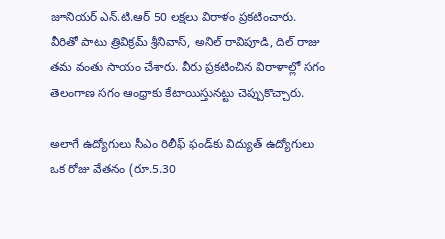జూనియర్ ఎన్.టి.ఆర్ 50 లక్షలు విరాళం ప్రకటించారు. వీరితో పాటు త్రివిక్రమ్‌ శ్రీనివాస్‌, అనిల్‌ రావిపూడి, దిల్‌ రాజు తమ వంతు సాయం చేశారు. వీరు ప్రకటించిన విరాళాల్లో సగం తెలంగాణ సగం ఆంధ్రాకు కేటాయిస్తునట్టు చెప్పుకొచ్చారు.

అలాగే ఉద్యోగులు సీఎం రిలీఫ్‌ ఫండ్‌కు విద్యుత్‌ ఉద్యోగులు ఒక రోజు వేతనం (రూ.5.30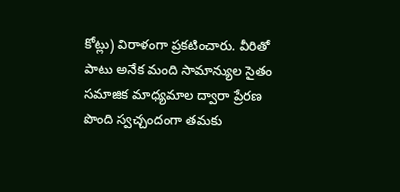కోట్లు) విరాళంగా ప్రకటించారు. వీరితో పాటు అనేక మంది సామాన్యుల సైతం సమాజిక మాధ్యమాల ద్వారా ప్రేరణ పొంది స్వచ్చందంగా తమకు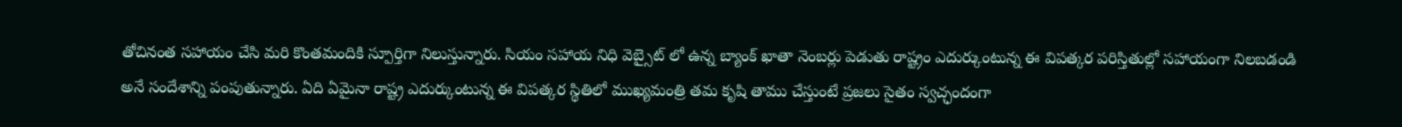తోచినంత సహాయం చేసి మరి కొంతమందికి స్పూర్తిగా నిలుస్తున్నారు. సియం సహాయ నిధి వెబ్సైట్ లో ఉన్న బ్యాంక్ ఖాతా నెంబర్లు పెడుతు రాష్ట్రం ఎదుర్కుంటున్న ఈ విపత్కర పరిస్తితుల్లో సహాయంగా నిలబడండి అనే సందేశాన్ని పంపుతున్నారు. ఏది ఏమైనా రాష్ట్ర ఎదుర్కుంటున్న ఈ విపత్కర స్థితిలో ముఖ్యమంత్రి తమ కృషి తాము చేస్తుంటే ప్రజలు సైతం స్వచ్ఛందంగా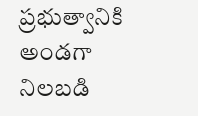ప్రభుత్వానికి అండగా నిలబడి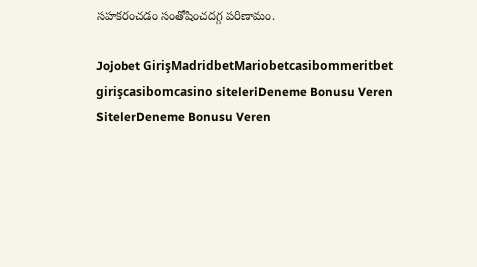సహకరంచడం సంతోషించదగ్గ పరిణామం.

Jojobet GirişMadridbetMariobetcasibommeritbet girişcasibomcasino siteleriDeneme Bonusu Veren SitelerDeneme Bonusu Veren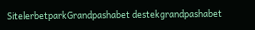SitelerbetparkGrandpashabet destekgrandpashabet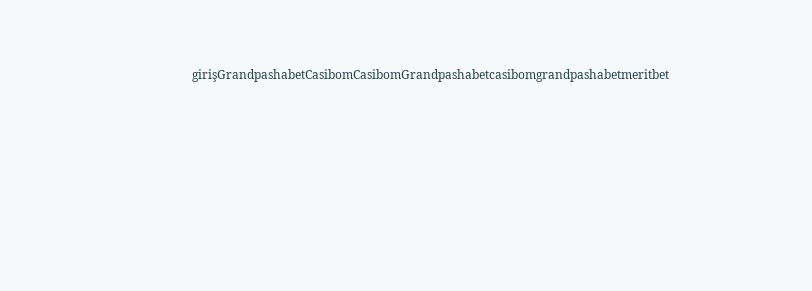girişGrandpashabetCasibomCasibomGrandpashabetcasibomgrandpashabetmeritbet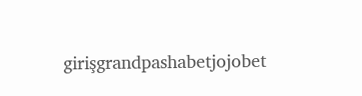girişgrandpashabetjojobet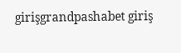girişgrandpashabet giriş